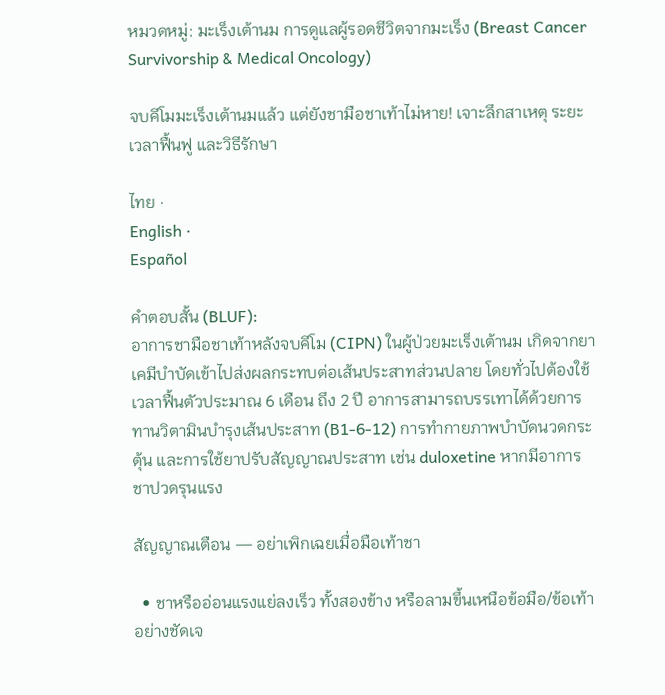หมวดหมู่: มะเร็งเต้านม การดูแลผู้รอดชีวิตจากมะเร็ง (Breast Cancer Survivorship & Medical Oncology)

จบคีโมมะเร็งเต้านมแล้ว แต่ยังชามือชาเท้าไม่หาย! เจาะลึกสาเหตุ ระยะเวลาฟื้นฟู และวิธีรักษา

ไทย ·
English ·
Español

คำตอบสั้น (BLUF):
อาการชามือชาเท้าหลังจบคีโม (CIPN) ในผู้ป่วยมะเร็งเต้านม เกิดจากยาเคมีบำบัดเข้าไปส่งผลกระทบต่อเส้นประสาทส่วนปลาย โดยทั่วไปต้องใช้เวลาฟื้นตัวประมาณ 6 เดือน ถึง 2 ปี อาการสามารถบรรเทาได้ด้วยการทานวิตามินบำรุงเส้นประสาท (B1-6-12) การทำกายภาพบำบัดนวดกระตุ้น และการใช้ยาปรับสัญญาณประสาท เช่น duloxetine หากมีอาการชาปวดรุนแรง

สัญญาณเตือน — อย่าเพิกเฉยเมื่อมือเท้าชา

  • ชาหรืออ่อนแรงแย่ลงเร็ว ทั้งสองข้าง หรือลามขึ้นเหนือข้อมือ/ข้อเท้าอย่างชัดเจ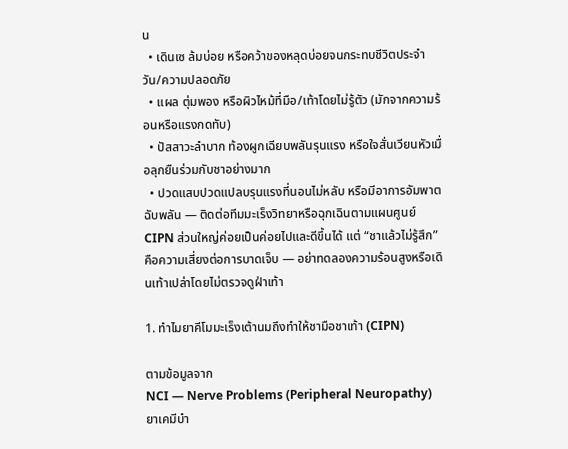น
  • เดินเซ ล้มบ่อย หรือคว้าของหลุดบ่อยจนกระทบชีวิตประจำวัน/ความปลอดภัย
  • แผล ตุ่มพอง หรือผิวไหม้ที่มือ/เท้าโดยไม่รู้ตัว (มักจากความร้อนหรือแรงกดทับ)
  • ปัสสาวะลำบาก ท้องผูกเฉียบพลันรุนแรง หรือใจสั่นเวียนหัวเมื่อลุกยืนร่วมกับชาอย่างมาก
  • ปวดแสบปวดแปลบรุนแรงที่นอนไม่หลับ หรือมีอาการอัมพาตฉับพลัน — ติดต่อทีมมะเร็งวิทยาหรือฉุกเฉินตามแผนศูนย์
CIPN ส่วนใหญ่ค่อยเป็นค่อยไปและดีขึ้นได้ แต่ “ชาแล้วไม่รู้สึก” คือความเสี่ยงต่อการบาดเจ็บ — อย่าทดลองความร้อนสูงหรือเดินเท้าเปล่าโดยไม่ตรวจดูฝ่าเท้า

1. ทำไมยาคีโมมะเร็งเต้านมถึงทำให้ชามือชาเท้า (CIPN)

ตามข้อมูลจาก
NCI — Nerve Problems (Peripheral Neuropathy)
ยาเคมีบำ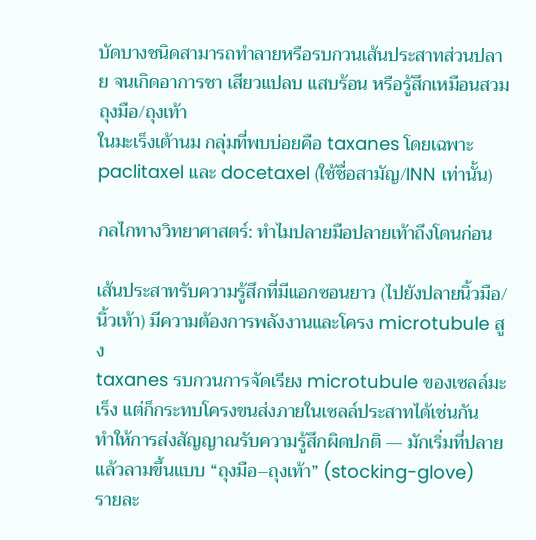บัดบางชนิดสามารถทำลายหรือรบกวนเส้นประสาทส่วนปลาย จนเกิดอาการชา เสียวแปลบ แสบร้อน หรือรู้สึกเหมือนสวมถุงมือ/ถุงเท้า
ในมะเร็งเต้านม กลุ่มที่พบบ่อยคือ taxanes โดยเฉพาะ paclitaxel และ docetaxel (ใช้ชื่อสามัญ/INN เท่านั้น)

กลไกทางวิทยาศาสตร์: ทำไมปลายมือปลายเท้าถึงโดนก่อน

เส้นประสาทรับความรู้สึกที่มีแอกซอนยาว (ไปยังปลายนิ้วมือ/นิ้วเท้า) มีความต้องการพลังงานและโครง microtubule สูง
taxanes รบกวนการจัดเรียง microtubule ของเซลล์มะเร็ง แต่ก็กระทบโครงขนส่งภายในเซลล์ประสาทได้เช่นกัน
ทำให้การส่งสัญญาณรับความรู้สึกผิดปกติ — มักเริ่มที่ปลายแล้วลามขึ้นแบบ “ถุงมือ–ถุงเท้า” (stocking-glove)
รายละ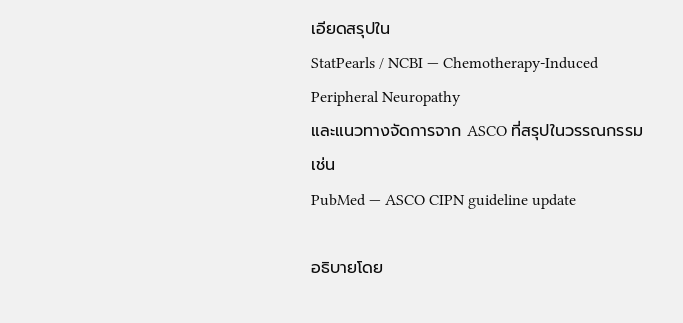เอียดสรุปใน
StatPearls / NCBI — Chemotherapy-Induced Peripheral Neuropathy
และแนวทางจัดการจาก ASCO ที่สรุปในวรรณกรรม เช่น
PubMed — ASCO CIPN guideline update

อธิบายโดย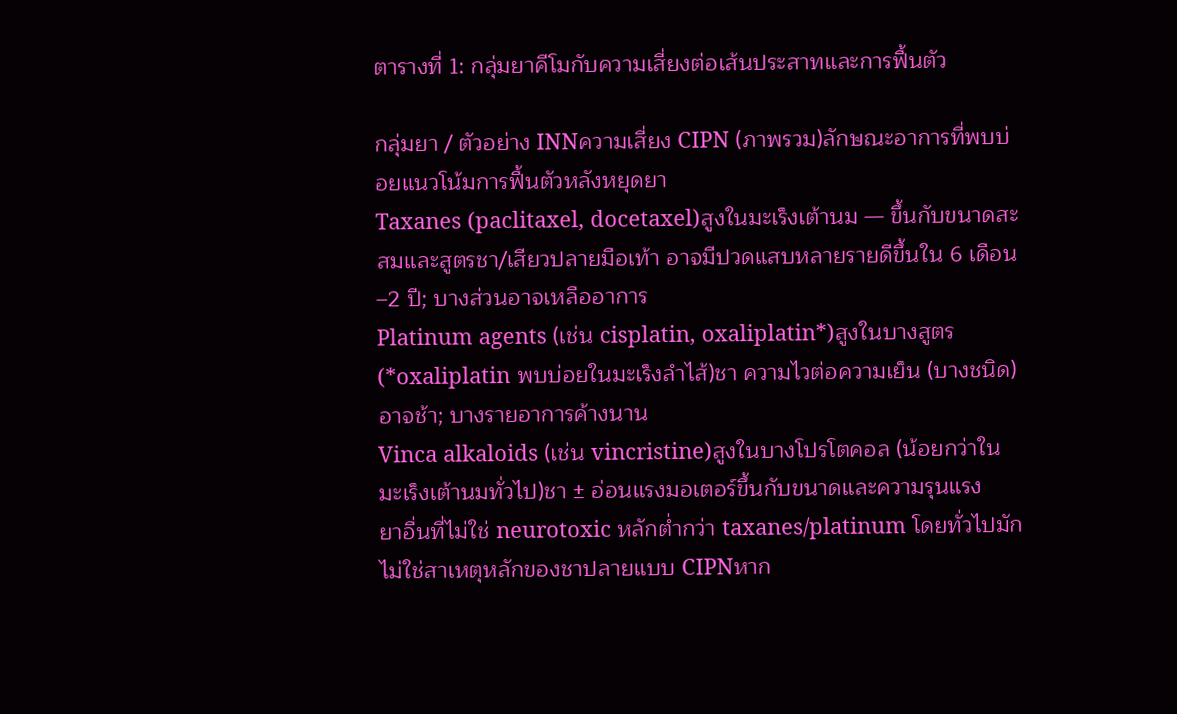ตารางที่ 1: กลุ่มยาคีโมกับความเสี่ยงต่อเส้นประสาทและการฟื้นตัว

กลุ่มยา / ตัวอย่าง INNความเสี่ยง CIPN (ภาพรวม)ลักษณะอาการที่พบบ่อยแนวโน้มการฟื้นตัวหลังหยุดยา
Taxanes (paclitaxel, docetaxel)สูงในมะเร็งเต้านม — ขึ้นกับขนาดสะสมและสูตรชา/เสียวปลายมือเท้า อาจมีปวดแสบหลายรายดีขึ้นใน 6 เดือน–2 ปี; บางส่วนอาจเหลืออาการ
Platinum agents (เช่น cisplatin, oxaliplatin*)สูงในบางสูตร (*oxaliplatin พบบ่อยในมะเร็งลำไส้)ชา ความไวต่อความเย็น (บางชนิด)อาจช้า; บางรายอาการค้างนาน
Vinca alkaloids (เช่น vincristine)สูงในบางโปรโตคอล (น้อยกว่าในมะเร็งเต้านมทั่วไป)ชา ± อ่อนแรงมอเตอร์ขึ้นกับขนาดและความรุนแรง
ยาอื่นที่ไม่ใช่ neurotoxic หลักต่ำกว่า taxanes/platinum โดยทั่วไปมักไม่ใช่สาเหตุหลักของชาปลายแบบ CIPNหาก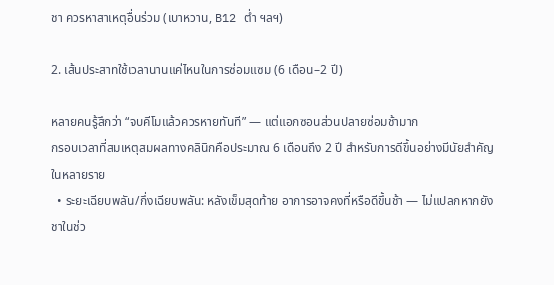ชา ควรหาสาเหตุอื่นร่วม (เบาหวาน, B12 ต่ำ ฯลฯ)

2. เส้นประสาทใช้เวลานานแค่ไหนในการซ่อมแซม (6 เดือน–2 ปี)

หลายคนรู้สึกว่า “จบคีโมแล้วควรหายทันที” — แต่แอกซอนส่วนปลายซ่อมช้ามาก
กรอบเวลาที่สมเหตุสมผลทางคลินิกคือประมาณ 6 เดือนถึง 2 ปี สำหรับการดีขึ้นอย่างมีนัยสำคัญในหลายราย
  • ระยะเฉียบพลัน/กึ่งเฉียบพลัน: หลังเข็มสุดท้าย อาการอาจคงที่หรือดีขึ้นช้า — ไม่แปลกหากยังชาในช่ว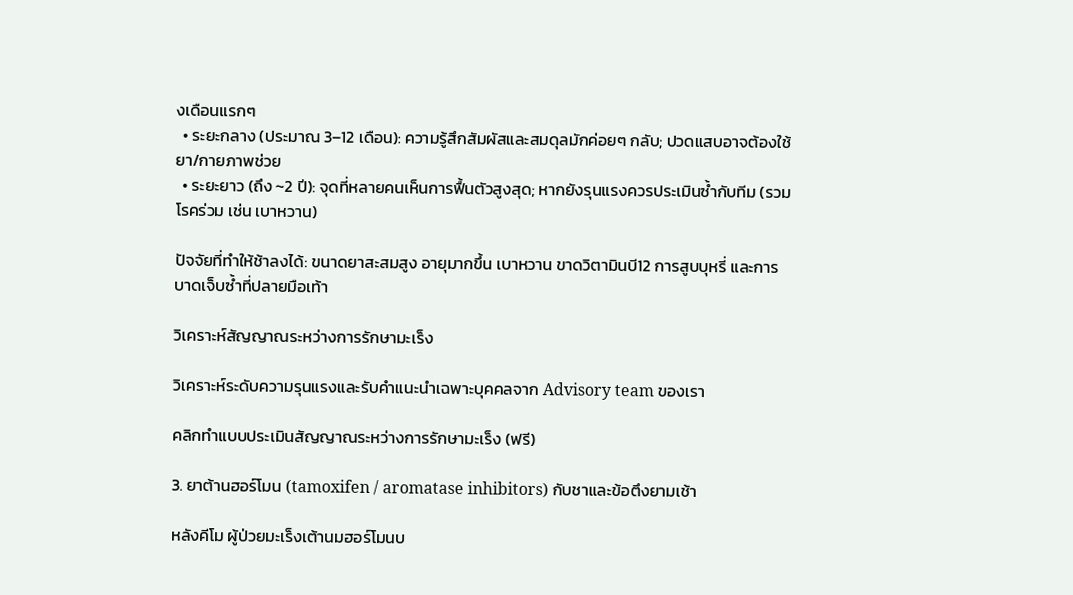งเดือนแรกๆ
  • ระยะกลาง (ประมาณ 3–12 เดือน): ความรู้สึกสัมผัสและสมดุลมักค่อยๆ กลับ; ปวดแสบอาจต้องใช้ยา/กายภาพช่วย
  • ระยะยาว (ถึง ~2 ปี): จุดที่หลายคนเห็นการฟื้นตัวสูงสุด; หากยังรุนแรงควรประเมินซ้ำกับทีม (รวมโรคร่วม เช่น เบาหวาน)

ปัจจัยที่ทำให้ช้าลงได้: ขนาดยาสะสมสูง อายุมากขึ้น เบาหวาน ขาดวิตามินบี12 การสูบบุหรี่ และการบาดเจ็บซ้ำที่ปลายมือเท้า

วิเคราะห์สัญญาณระหว่างการรักษามะเร็ง

วิเคราะห์ระดับความรุนแรงและรับคำแนะนำเฉพาะบุคคลจาก Advisory team ของเรา

คลิกทำแบบประเมินสัญญาณระหว่างการรักษามะเร็ง (ฟรี)

3. ยาต้านฮอร์โมน (tamoxifen / aromatase inhibitors) กับชาและข้อตึงยามเช้า

หลังคีโม ผู้ป่วยมะเร็งเต้านมฮอร์โมนบ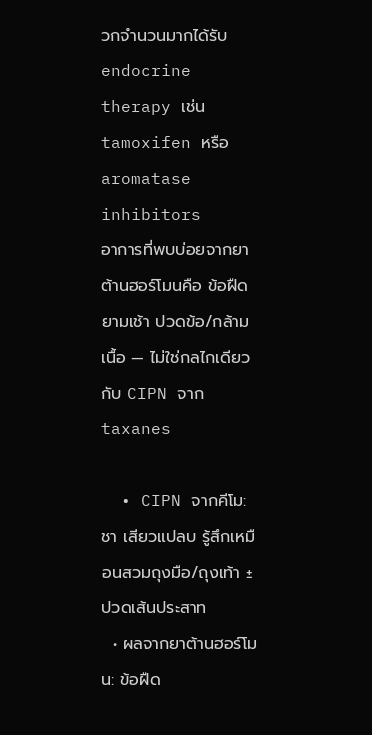วกจำนวนมากได้รับ endocrine therapy เช่น
tamoxifen หรือ aromatase inhibitors
อาการที่พบบ่อยจากยาต้านฮอร์โมนคือ ข้อฝืดยามเช้า ปวดข้อ/กล้ามเนื้อ — ไม่ใช่กลไกเดียวกับ CIPN จาก taxanes

  • CIPN จากคีโม: ชา เสียวแปลบ รู้สึกเหมือนสวมถุงมือ/ถุงเท้า ± ปวดเส้นประสาท
  • ผลจากยาต้านฮอร์โมน: ข้อฝืด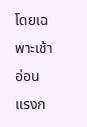โดยเฉพาะเช้า อ่อนแรงก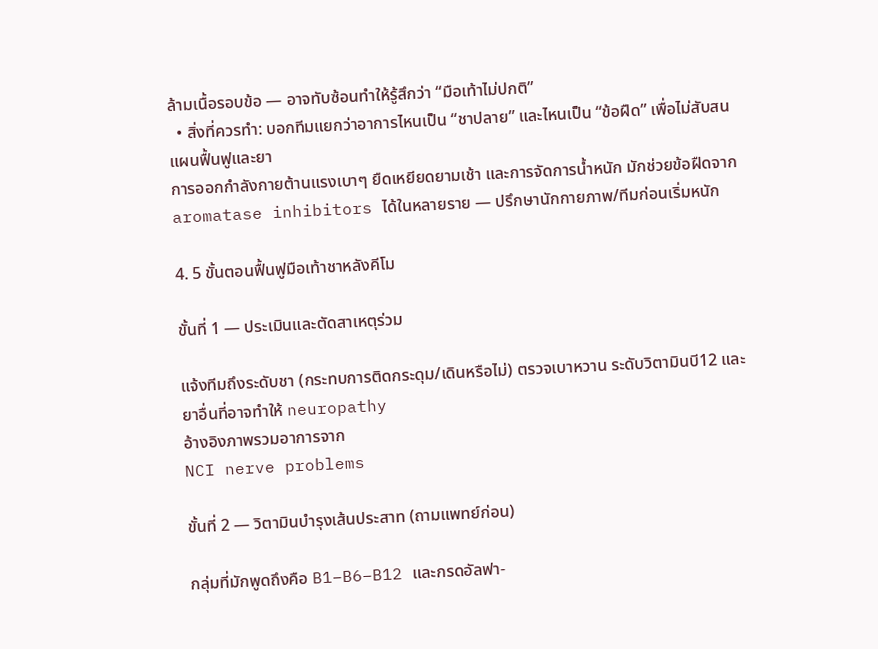ล้ามเนื้อรอบข้อ — อาจทับซ้อนทำให้รู้สึกว่า “มือเท้าไม่ปกติ”
  • สิ่งที่ควรทำ: บอกทีมแยกว่าอาการไหนเป็น “ชาปลาย” และไหนเป็น “ข้อฝืด” เพื่อไม่สับสนแผนฟื้นฟูและยา
การออกกำลังกายต้านแรงเบาๆ ยืดเหยียดยามเช้า และการจัดการน้ำหนัก มักช่วยข้อฝืดจาก aromatase inhibitors ได้ในหลายราย — ปรึกษานักกายภาพ/ทีมก่อนเริ่มหนัก

4. 5 ขั้นตอนฟื้นฟูมือเท้าชาหลังคีโม

ขั้นที่ 1 — ประเมินและตัดสาเหตุร่วม

แจ้งทีมถึงระดับชา (กระทบการติดกระดุม/เดินหรือไม่) ตรวจเบาหวาน ระดับวิตามินบี12 และยาอื่นที่อาจทำให้ neuropathy
อ้างอิงภาพรวมอาการจาก
NCI nerve problems

ขั้นที่ 2 — วิตามินบำรุงเส้นประสาท (ถามแพทย์ก่อน)

กลุ่มที่มักพูดถึงคือ B1–B6–B12 และกรดอัลฟา-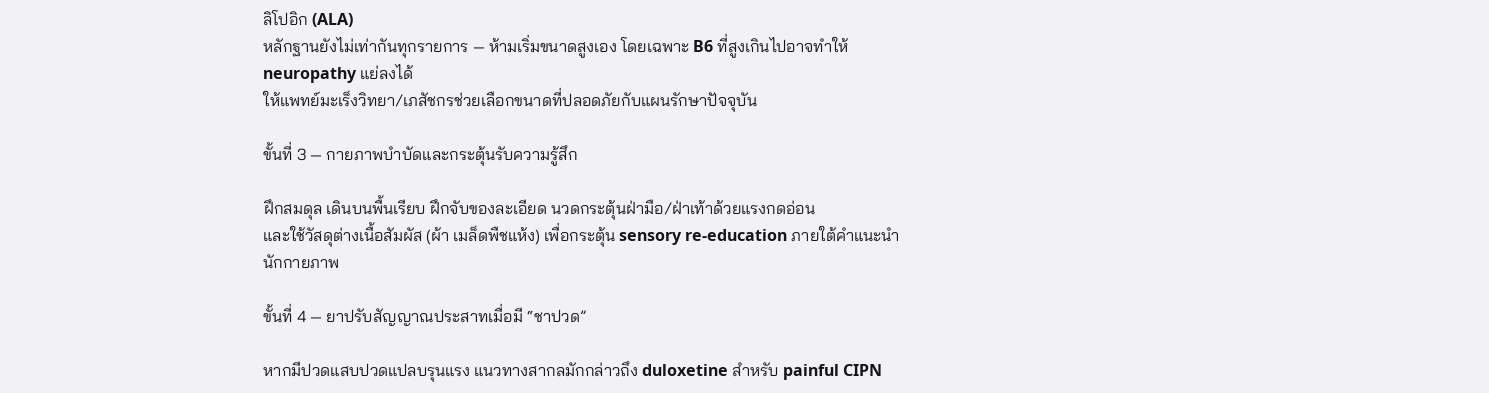ลิโปอิก (ALA)
หลักฐานยังไม่เท่ากันทุกรายการ — ห้ามเริ่มขนาดสูงเอง โดยเฉพาะ B6 ที่สูงเกินไปอาจทำให้ neuropathy แย่ลงได้
ให้แพทย์มะเร็งวิทยา/เภสัชกรช่วยเลือกขนาดที่ปลอดภัยกับแผนรักษาปัจจุบัน

ขั้นที่ 3 — กายภาพบำบัดและกระตุ้นรับความรู้สึก

ฝึกสมดุล เดินบนพื้นเรียบ ฝึกจับของละเอียด นวดกระตุ้นฝ่ามือ/ฝ่าเท้าด้วยแรงกดอ่อน
และใช้วัสดุต่างเนื้อสัมผัส (ผ้า เมล็ดพืชแห้ง) เพื่อกระตุ้น sensory re-education ภายใต้คำแนะนำนักกายภาพ

ขั้นที่ 4 — ยาปรับสัญญาณประสาทเมื่อมี “ชาปวด”

หากมีปวดแสบปวดแปลบรุนแรง แนวทางสากลมักกล่าวถึง duloxetine สำหรับ painful CIPN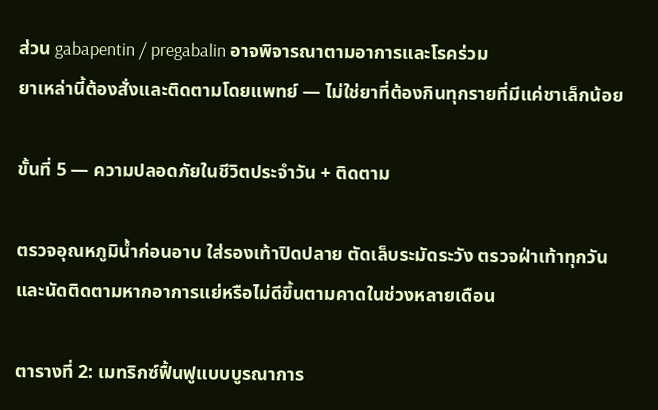ส่วน gabapentin / pregabalin อาจพิจารณาตามอาการและโรคร่วม
ยาเหล่านี้ต้องสั่งและติดตามโดยแพทย์ — ไม่ใช่ยาที่ต้องกินทุกรายที่มีแค่ชาเล็กน้อย

ขั้นที่ 5 — ความปลอดภัยในชีวิตประจำวัน + ติดตาม

ตรวจอุณหภูมิน้ำก่อนอาบ ใส่รองเท้าปิดปลาย ตัดเล็บระมัดระวัง ตรวจฝ่าเท้าทุกวัน
และนัดติดตามหากอาการแย่หรือไม่ดีขึ้นตามคาดในช่วงหลายเดือน

ตารางที่ 2: เมทริกซ์ฟื้นฟูแบบบูรณาการ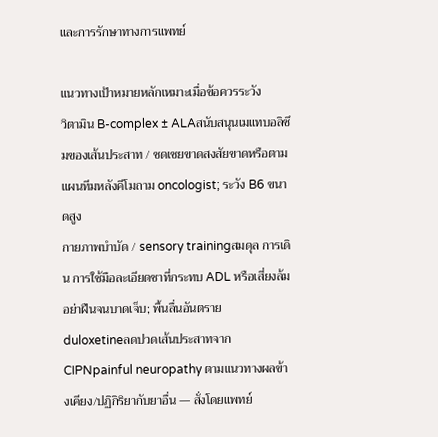และการรักษาทางการแพทย์

แนวทางเป้าหมายหลักเหมาะเมื่อข้อควรระวัง
วิตามิน B-complex ± ALAสนับสนุนเมแทบอลิซึมของเส้นประสาท / ชดเชยขาดสงสัยขาดหรือตามแผนทีมหลังคีโมถาม oncologist; ระวัง B6 ขนาดสูง
กายภาพบำบัด / sensory trainingสมดุล การเดิน การใช้มือละเอียดชาที่กระทบ ADL หรือเสี่ยงล้มอย่าฝืนจนบาดเจ็บ; พื้นลื่นอันตราย
duloxetineลดปวดเส้นประสาทจาก CIPNpainful neuropathy ตามแนวทางผลข้างเคียง/ปฏิกิริยากับยาอื่น — สั่งโดยแพทย์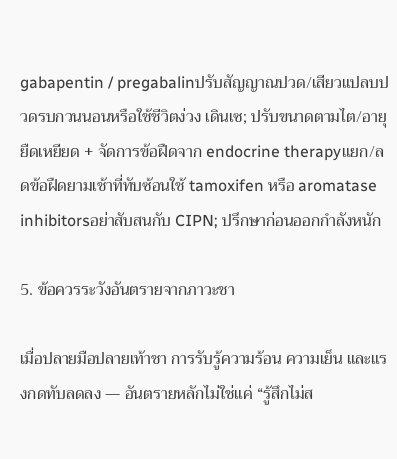gabapentin / pregabalinปรับสัญญาณปวด/เสียวแปลบปวดรบกวนนอนหรือใช้ชีวิตง่วง เดินเซ; ปรับขนาดตามไต/อายุ
ยืดเหยียด + จัดการข้อฝืดจาก endocrine therapyแยก/ลดข้อฝืดยามเช้าที่ทับซ้อนใช้ tamoxifen หรือ aromatase inhibitorsอย่าสับสนกับ CIPN; ปรึกษาก่อนออกกำลังหนัก

5. ข้อควรระวังอันตรายจากภาวะชา

เมื่อปลายมือปลายเท้าชา การรับรู้ความร้อน ความเย็น และแรงกดทับลดลง — อันตรายหลักไม่ใช่แค่ “รู้สึกไม่ส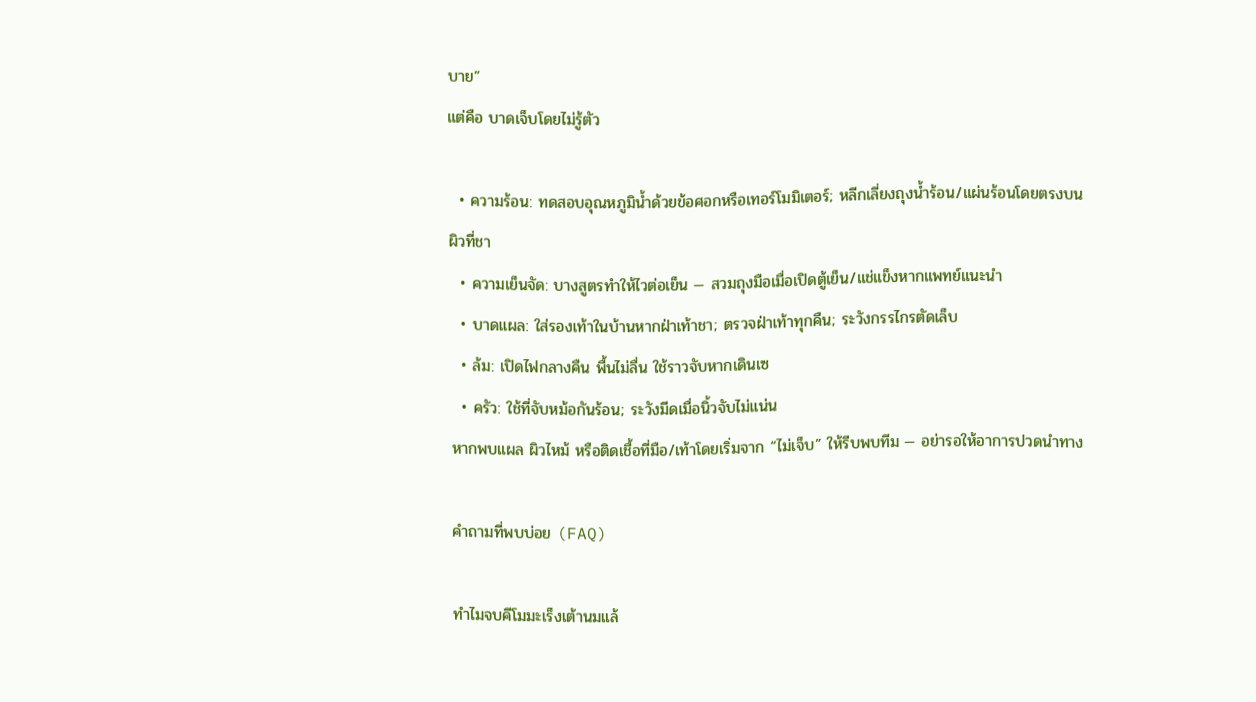บาย”
แต่คือ บาดเจ็บโดยไม่รู้ตัว

  • ความร้อน: ทดสอบอุณหภูมิน้ำด้วยข้อศอกหรือเทอร์โมมิเตอร์; หลีกเลี่ยงถุงน้ำร้อน/แผ่นร้อนโดยตรงบนผิวที่ชา
  • ความเย็นจัด: บางสูตรทำให้ไวต่อเย็น — สวมถุงมือเมื่อเปิดตู้เย็น/แช่แข็งหากแพทย์แนะนำ
  • บาดแผล: ใส่รองเท้าในบ้านหากฝ่าเท้าชา; ตรวจฝ่าเท้าทุกคืน; ระวังกรรไกรตัดเล็บ
  • ล้ม: เปิดไฟกลางคืน พื้นไม่ลื่น ใช้ราวจับหากเดินเซ
  • ครัว: ใช้ที่จับหม้อกันร้อน; ระวังมีดเมื่อนิ้วจับไม่แน่น
หากพบแผล ผิวไหม้ หรือติดเชื้อที่มือ/เท้าโดยเริ่มจาก “ไม่เจ็บ” ให้รีบพบทีม — อย่ารอให้อาการปวดนำทาง

คำถามที่พบบ่อย (FAQ)

ทำไมจบคีโมมะเร็งเต้านมแล้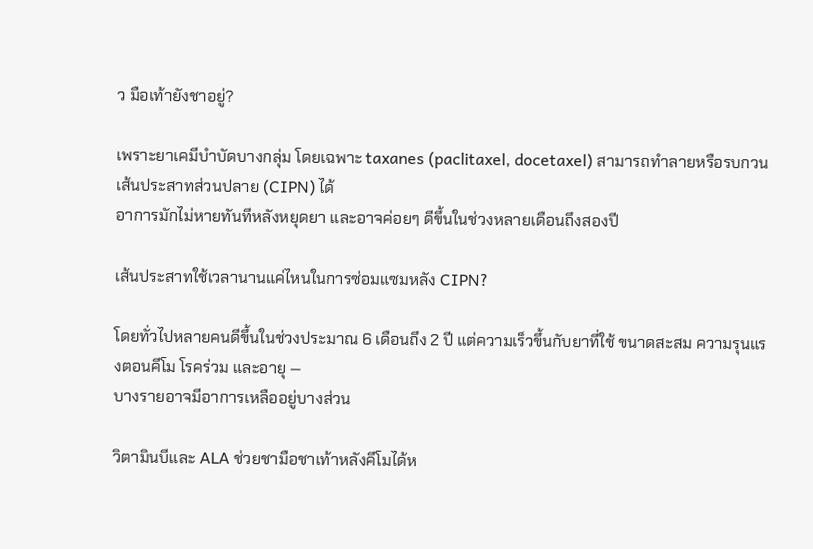ว มือเท้ายังชาอยู่?

เพราะยาเคมีบำบัดบางกลุ่ม โดยเฉพาะ taxanes (paclitaxel, docetaxel) สามารถทำลายหรือรบกวนเส้นประสาทส่วนปลาย (CIPN) ได้
อาการมักไม่หายทันทีหลังหยุดยา และอาจค่อยๆ ดีขึ้นในช่วงหลายเดือนถึงสองปี

เส้นประสาทใช้เวลานานแค่ไหนในการซ่อมแซมหลัง CIPN?

โดยทั่วไปหลายคนดีขึ้นในช่วงประมาณ 6 เดือนถึง 2 ปี แต่ความเร็วขึ้นกับยาที่ใช้ ขนาดสะสม ความรุนแรงตอนคีโม โรคร่วม และอายุ —
บางรายอาจมีอาการเหลืออยู่บางส่วน

วิตามินบีและ ALA ช่วยชามือชาเท้าหลังคีโมได้ห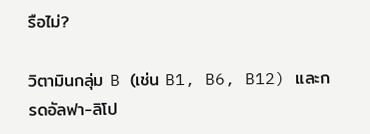รือไม่?

วิตามินกลุ่ม B (เช่น B1, B6, B12) และกรดอัลฟา-ลิโป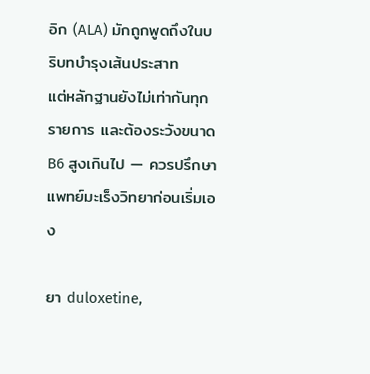อิก (ALA) มักถูกพูดถึงในบริบทบำรุงเส้นประสาท
แต่หลักฐานยังไม่เท่ากันทุกรายการ และต้องระวังขนาด B6 สูงเกินไป — ควรปรึกษาแพทย์มะเร็งวิทยาก่อนเริ่มเอง

ยา duloxetine,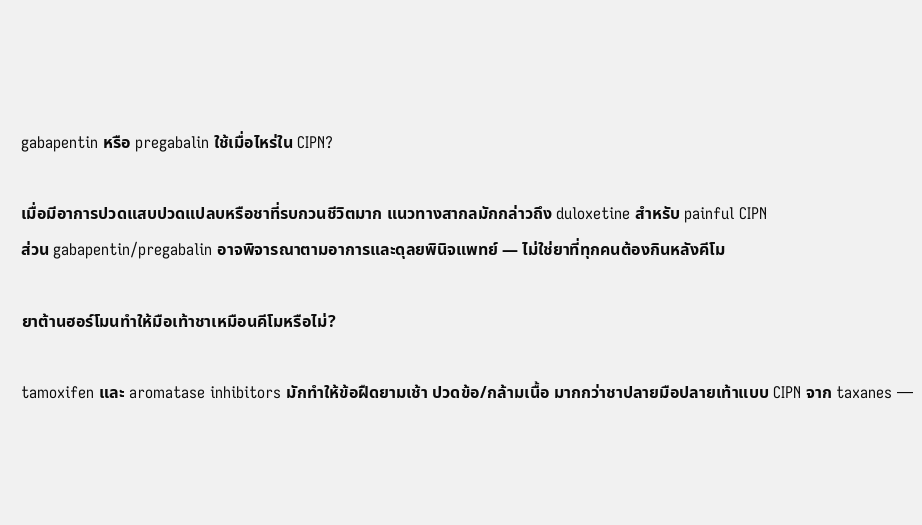gabapentin หรือ pregabalin ใช้เมื่อไหร่ใน CIPN?

เมื่อมีอาการปวดแสบปวดแปลบหรือชาที่รบกวนชีวิตมาก แนวทางสากลมักกล่าวถึง duloxetine สำหรับ painful CIPN
ส่วน gabapentin/pregabalin อาจพิจารณาตามอาการและดุลยพินิจแพทย์ — ไม่ใช่ยาที่ทุกคนต้องกินหลังคีโม

ยาต้านฮอร์โมนทำให้มือเท้าชาเหมือนคีโมหรือไม่?

tamoxifen และ aromatase inhibitors มักทำให้ข้อฝืดยามเช้า ปวดข้อ/กล้ามเนื้อ มากกว่าชาปลายมือปลายเท้าแบบ CIPN จาก taxanes —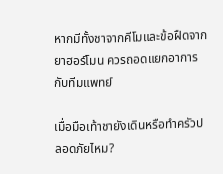หากมีทั้งชาจากคีโมและข้อฝืดจากยาฮอร์โมน ควรถอดแยกอาการกับทีมแพทย์

เมื่อมือเท้าชายังเดินหรือทำครัวปลอดภัยไหม?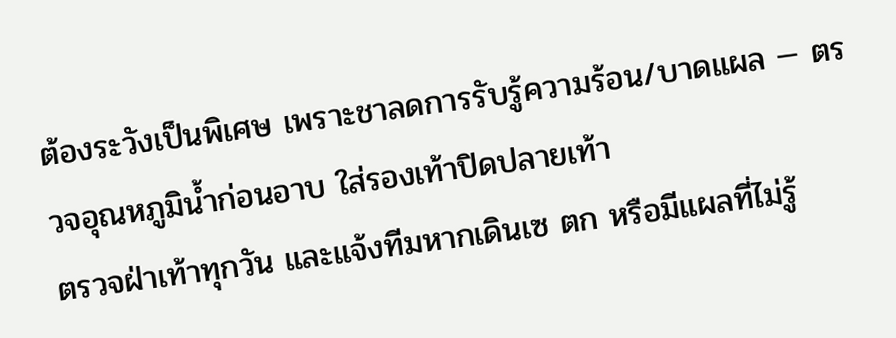ต้องระวังเป็นพิเศษ เพราะชาลดการรับรู้ความร้อน/บาดแผล — ตรวจอุณหภูมิน้ำก่อนอาบ ใส่รองเท้าปิดปลายเท้า
ตรวจฝ่าเท้าทุกวัน และแจ้งทีมหากเดินเซ ตก หรือมีแผลที่ไม่รู้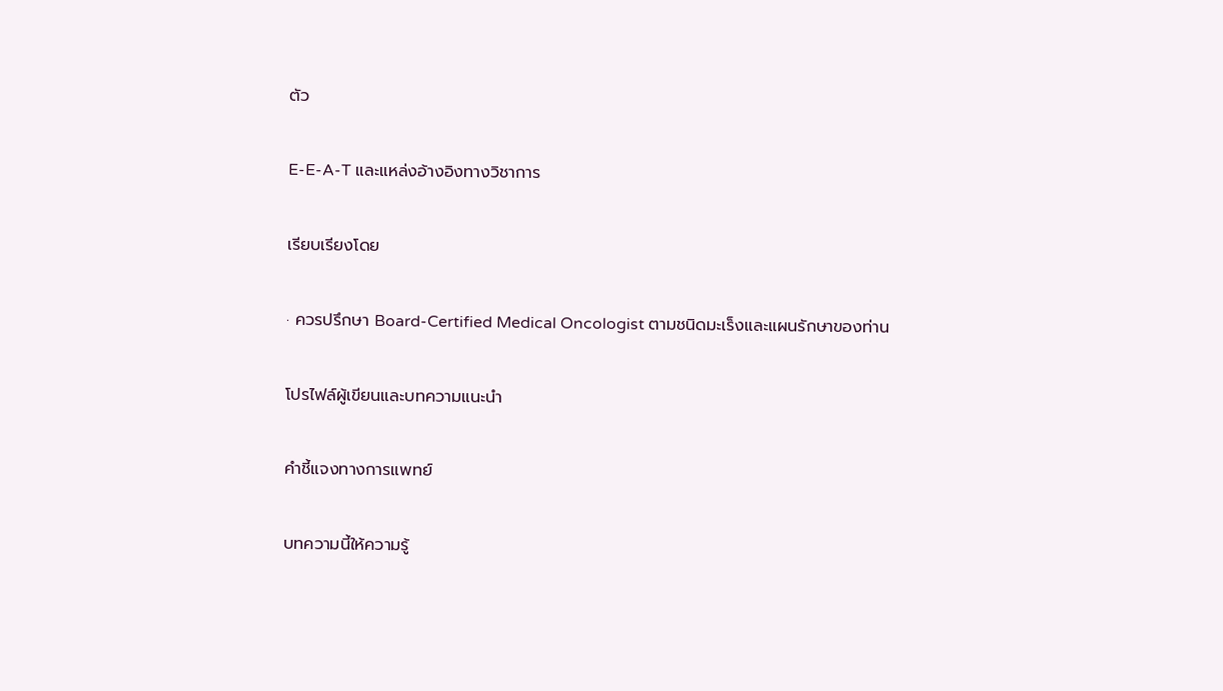ตัว

E-E-A-T และแหล่งอ้างอิงทางวิชาการ

เรียบเรียงโดย

· ควรปรึกษา Board-Certified Medical Oncologist ตามชนิดมะเร็งและแผนรักษาของท่าน

โปรไฟล์ผู้เขียนและบทความแนะนำ

คำชี้แจงทางการแพทย์

บทความนี้ให้ความรู้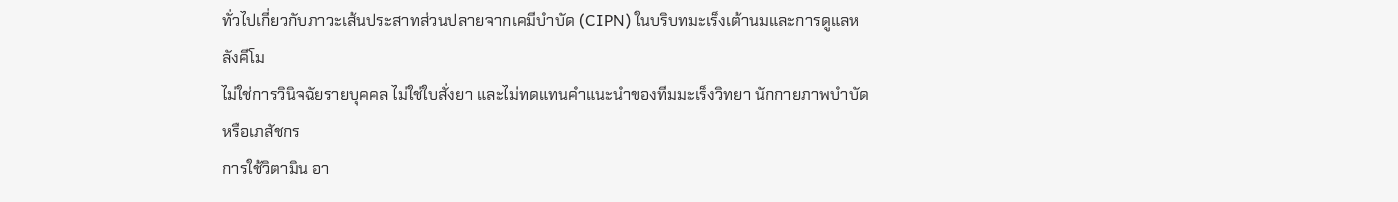ทั่วไปเกี่ยวกับภาวะเส้นประสาทส่วนปลายจากเคมีบำบัด (CIPN) ในบริบทมะเร็งเต้านมและการดูแลหลังคีโม
ไม่ใช่การวินิจฉัยรายบุคคล ไม่ใช่ใบสั่งยา และไม่ทดแทนคำแนะนำของทีมมะเร็งวิทยา นักกายภาพบำบัด หรือเภสัชกร
การใช้วิตามิน อา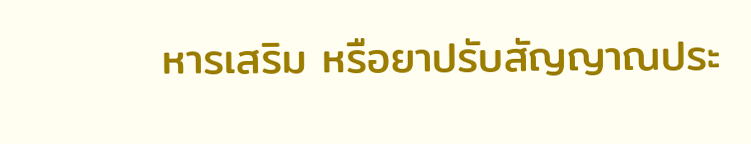หารเสริม หรือยาปรับสัญญาณประ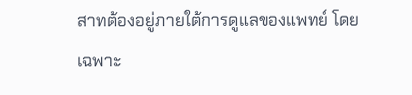สาทต้องอยู่ภายใต้การดูแลของแพทย์ โดยเฉพาะ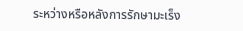ระหว่างหรือหลังการรักษามะเร็ง